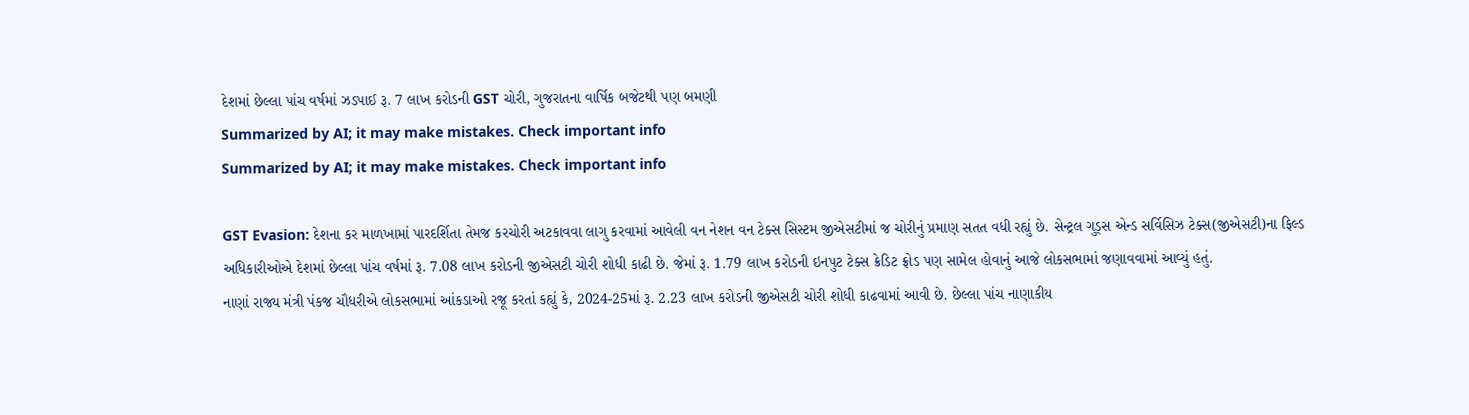દેશમાં છેલ્લા પાંચ વર્ષમાં ઝડપાઈ રૂ. 7 લાખ કરોડની GST ચોરી, ગુજરાતના વાર્ષિક બજેટથી પણ બમણી
Summarized by AI; it may make mistakes. Check important info
Summarized by AI; it may make mistakes. Check important info

GST Evasion: દેશના કર માળખામાં પારદર્શિતા તેમજ કરચોરી અટકાવવા લાગુ કરવામાં આવેલી વન નેશન વન ટેક્સ સિસ્ટમ જીએસટીમાં જ ચોરીનું પ્રમાણ સતત વધી રહ્યું છે. સેન્ટ્રલ ગુડ્સ એન્ડ સર્વિસિઝ ટેક્સ(જીએસટી)ના ફિલ્ડ અધિકારીઓએ દેશમાં છેલ્લા પાંચ વર્ષમાં રૂ. 7.08 લાખ કરોડની જીએસટી ચોરી શોધી કાઢી છે. જેમાં રૂ. 1.79 લાખ કરોડની ઇનપુટ ટેક્સ ક્રેડિટ ફ્રોડ પણ સામેલ હોવાનું આજે લોકસભામાં જણાવવામાં આવ્યું હતું.
નાણાં રાજ્ય મંત્રી પંકજ ચૌધરીએ લોકસભામાં આંકડાઓ રજૂ કરતાં કહ્યું કે, 2024-25માં રૂ. 2.23 લાખ કરોડની જીએસટી ચોરી શોધી કાઢવામાં આવી છે. છેલ્લા પાંચ નાણાકીય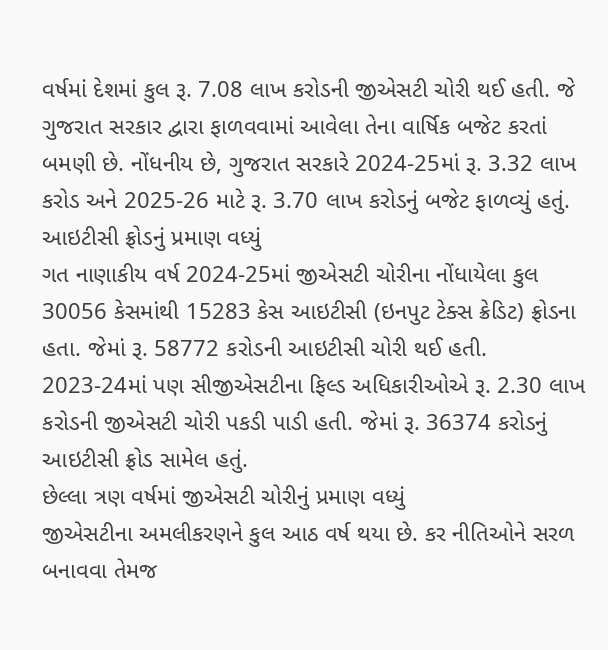વર્ષમાં દેશમાં કુલ રૂ. 7.08 લાખ કરોડની જીએસટી ચોરી થઈ હતી. જે ગુજરાત સરકાર દ્વારા ફાળવવામાં આવેલા તેના વાર્ષિક બજેટ કરતાં બમણી છે. નોંધનીય છે, ગુજરાત સરકારે 2024-25માં રૂ. 3.32 લાખ કરોડ અને 2025-26 માટે રૂ. 3.70 લાખ કરોડનું બજેટ ફાળવ્યું હતું.
આઇટીસી ફ્રોડનું પ્રમાણ વધ્યું
ગત નાણાકીય વર્ષ 2024-25માં જીએસટી ચોરીના નોંધાયેલા કુલ 30056 કેસમાંથી 15283 કેસ આઇટીસી (ઇનપુટ ટેક્સ ક્રેડિટ) ફ્રોડના હતા. જેમાં રૂ. 58772 કરોડની આઇટીસી ચોરી થઈ હતી. 2023-24માં પણ સીજીએસટીના ફિલ્ડ અધિકારીઓએ રૂ. 2.30 લાખ કરોડની જીએસટી ચોરી પકડી પાડી હતી. જેમાં રૂ. 36374 કરોડનું આઇટીસી ફ્રોડ સામેલ હતું.
છેલ્લા ત્રણ વર્ષમાં જીએસટી ચોરીનું પ્રમાણ વધ્યું
જીએસટીના અમલીકરણને કુલ આઠ વર્ષ થયા છે. કર નીતિઓને સરળ બનાવવા તેમજ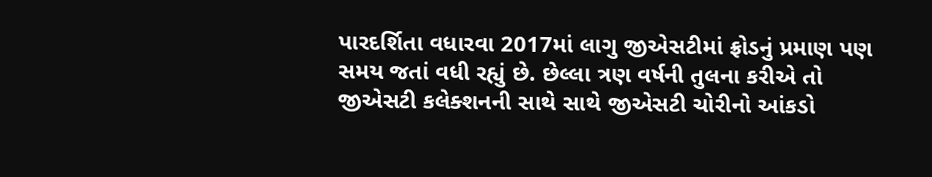પારદર્શિતા વધારવા 2017માં લાગુ જીએસટીમાં ફ્રોડનું પ્રમાણ પણ સમય જતાં વધી રહ્યું છે. છેલ્લા ત્રણ વર્ષની તુલના કરીએ તો જીએસટી કલેક્શનની સાથે સાથે જીએસટી ચોરીનો આંકડો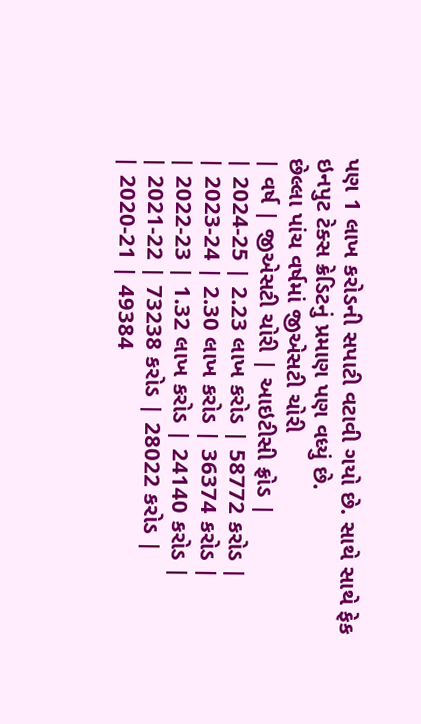પણ 1 લાખ કરોડની સપાટી વટાવી ગયો છે. સાથે સાથે ફેક ઇનપુટ ટેક્સ ક્રેડિટનું પ્રમાણ પણ વધ્યું છે.
છેલ્લા પાંચ વર્ષમાં જીએસટી ચોરી
| વર્ષ | જીએસટી ચોરી | આઇટીસી ફ્રોડ |
| 2024-25 | 2.23 લાખ કરોડ | 58772 કરોડ |
| 2023-24 | 2.30 લાખ કરોડ | 36374 કરોડ |
| 2022-23 | 1.32 લાખ કરોડ | 24140 કરોડ |
| 2021-22 | 73238 કરોડ | 28022 કરોડ |
| 2020-21 | 49384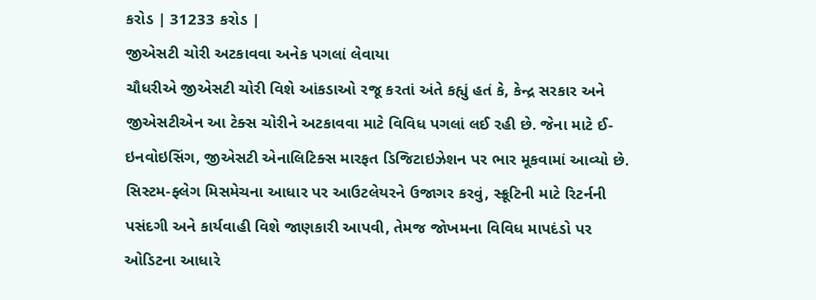કરોડ | 31233 કરોડ |
જીએસટી ચોરી અટકાવવા અનેક પગલાં લેવાયા
ચૌધરીએ જીએસટી ચોરી વિશે આંકડાઓ રજૂ કરતાં અંતે કહ્યું હતં કે, કેન્દ્ર સરકાર અને જીએસટીએન આ ટેક્સ ચોરીને અટકાવવા માટે વિવિધ પગલાં લઈ રહી છે. જેના માટે ઈ-ઇનવોઇસિંગ, જીએસટી એનાલિટિક્સ મારફત ડિજિટાઇઝેશન પર ભાર મૂકવામાં આવ્યો છે. સિસ્ટમ-ફ્લેગ મિસમેચના આધાર પર આઉટલેયરને ઉજાગર કરવું, સ્ક્રૂટિની માટે રિટર્નની પસંદગી અને કાર્યવાહી વિશે જાણકારી આપવી, તેમજ જોખમના વિવિધ માપદંડો પર ઓડિટના આધારે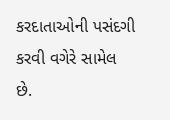કરદાતાઓની પસંદગી કરવી વગેરે સામેલ છે.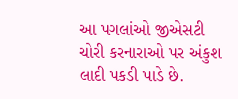આ પગલાંઓ જીએસટી ચોરી કરનારાઓ પર અંકુશ લાદી પકડી પાડે છે.